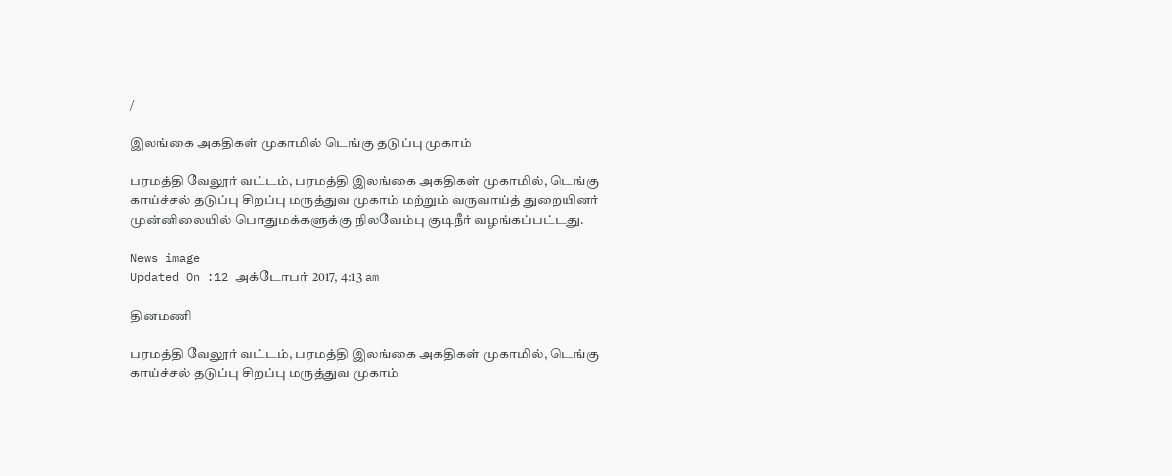/

இலங்கை அகதிகள் முகாமில் டெங்கு தடுப்பு முகாம்

பரமத்தி வேலூர் வட்டம், பரமத்தி இலங்கை அகதிகள் முகாமில், டெங்கு காய்ச்சல் தடுப்பு சிறப்பு மருத்துவ முகாம் மற்றும் வருவாய்த் துறையினர் முன்னிலையில் பொதுமக்களுக்கு நிலவேம்பு குடிநீர் வழங்கப்பட்டது.

News image
Updated On :12 அக்டோபர் 2017, 4:13 am

தினமணி

பரமத்தி வேலூர் வட்டம், பரமத்தி இலங்கை அகதிகள் முகாமில், டெங்கு காய்ச்சல் தடுப்பு சிறப்பு மருத்துவ முகாம்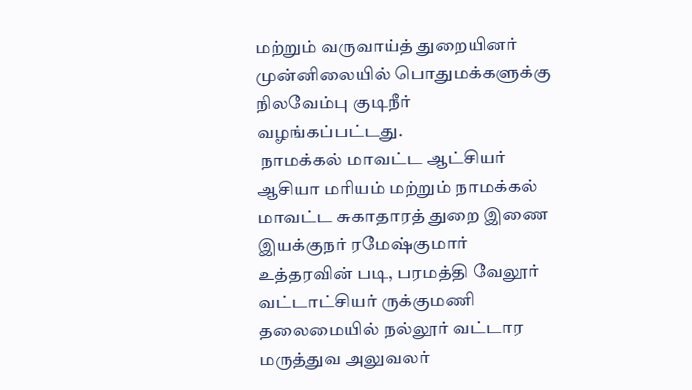மற்றும் வருவாய்த் துறையினர் முன்னிலையில் பொதுமக்களுக்கு நிலவேம்பு குடிநீர் வழங்கப்பட்டது.
 நாமக்கல் மாவட்ட ஆட்சியர் ஆசியா மரியம் மற்றும் நாமக்கல் மாவட்ட சுகாதாரத் துறை இணை இயக்குநர் ரமேஷ்குமார் உத்தரவின் படி, பரமத்தி வேலூர் வட்டாட்சியர் ருக்குமணி தலைமையில் நல்லூர் வட்டார மருத்துவ அலுவலர்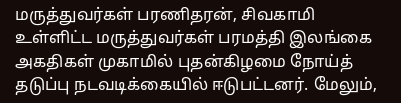மருத்துவர்கள் பரணிதரன், சிவகாமி உள்ளிட்ட மருத்துவர்கள் பரமத்தி இலங்கை அகதிகள் முகாமில் புதன்கிழமை நோய்த் தடுப்பு நடவடிக்கையில் ஈடுபட்டனர். மேலும்,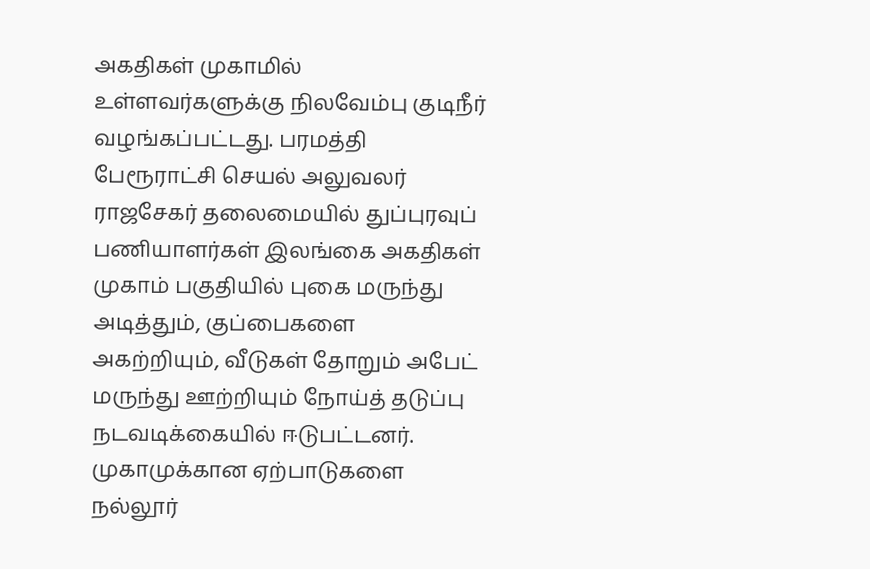அகதிகள் முகாமில் உள்ளவர்களுக்கு நிலவேம்பு குடிநீர் வழங்கப்பட்டது. பரமத்தி பேரூராட்சி செயல் அலுவலர் ராஜசேகர் தலைமையில் துப்புரவுப் பணியாளர்கள் இலங்கை அகதிகள் முகாம் பகுதியில் புகை மருந்து அடித்தும், குப்பைகளை அகற்றியும், வீடுகள் தோறும் அபேட் மருந்து ஊற்றியும் நோய்த் தடுப்பு நடவடிக்கையில் ஈடுபட்டனர். முகாமுக்கான ஏற்பாடுகளை நல்லூர்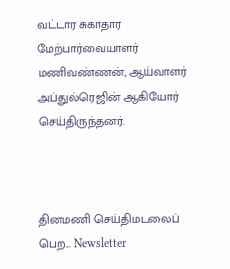வட்டார சுகாதார மேற்பார்வையாளர் மணிவண்ணன், ஆய்வாளர் அப்துல்ரெஜின் ஆகியோர் செய்திருந்தனர்.



தினமணி செய்திமடலைப் பெற... Newsletter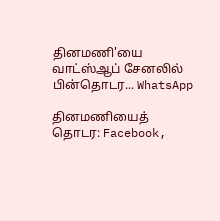தினமணி'யை வாட்ஸ்ஆப் சேனலில் பின்தொடர... WhatsApp

தினமணியைத் தொடர: Facebook,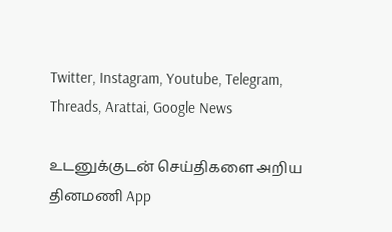Twitter, Instagram, Youtube, Telegram, Threads, Arattai, Google News

உடனுக்குடன் செய்திகளை அறிய தினமணி App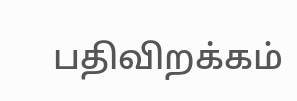பதிவிறக்கம்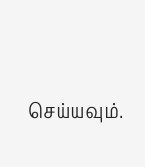செய்யவும்.